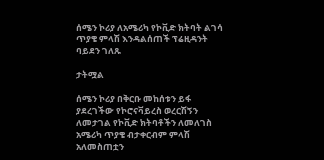ሰሜን ኮሪያ ለአሜሪካ የኮቪድ ክትባት ልገሳ ጥያቄ ምላሽ እንዳልሰጠች ፕሬዚዳንት ባይደን ገለጹ

ታትሟል

ሰሜን ኮሪያ በቅርቡ መከሰቱን ይፋ ያደረገችው የኮሮናቫይረስ ወረርሽኝን ለመታገል የኮቪድ ክትባቶችን ለመለገስ አሜሪካ ጥያቄ ብታቀርብም ምላሽ አለመስጠቷን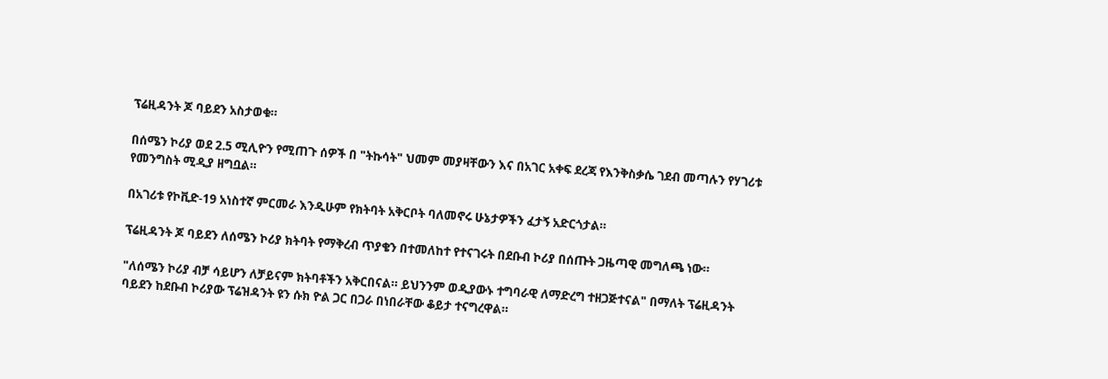ፕሬዚዳንት ጆ ባይደን አስታወቁ።

በሰሜን ኮሪያ ወደ 2.5 ሚሊዮን የሚጠጉ ሰዎች በ "ትኩሳት" ህመም መያዛቸውን እና በአገር አቀፍ ደረጃ የእንቅስቃሴ ገደብ መጣሉን የሃገሪቱ የመንግስት ሚዲያ ዘግቧል።

በአገሪቱ የኮቪድ-19 አነስተኛ ምርመራ እንዲሁም የክትባት አቅርቦት ባለመኖሩ ሁኔታዎችን ፈታኝ አድርጎታል።

ፕሬዚዳንት ጆ ባይደን ለሰሜን ኮሪያ ክትባት የማቅረብ ጥያቄን በተመለከተ የተናገሩት በደቡብ ኮሪያ በሰጡት ጋዜጣዊ መግለጫ ነው።

"ለሰሜን ኮሪያ ብቻ ሳይሆን ለቻይናም ክትባቶችን አቅርበናል። ይህንንም ወዲያውኑ ተግባራዊ ለማድረግ ተዘጋጅተናል" በማለት ፕሬዚዳንት ባይደን ከደቡብ ኮሪያው ፕሬዝዳንት ዩን ሱክ ዮል ጋር በጋራ በነበራቸው ቆይታ ተናግረዋል።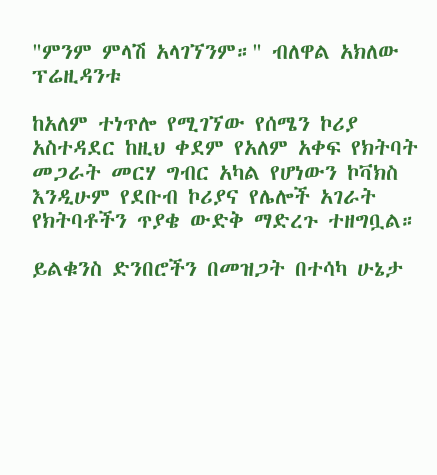"ምንም ምላሽ አላገኘንም።" ብለዋል አክለው ፕሬዚዳንቱ

ከአለም ተነጥሎ የሚገኘው የሰሜን ኮሪያ አስተዳደር ከዚህ ቀደም የአለም አቀፍ የክትባት መጋራት መርሃ ግብር አካል የሆነውን ኮቫክስ እንዲሁም የደቡብ ኮሪያና የሌሎች አገራት የክትባቶችን ጥያቄ ውድቅ ማድረጉ ተዘግቧል።

ይልቁንስ ድንበሮችን በመዝጋት በተሳካ ሁኔታ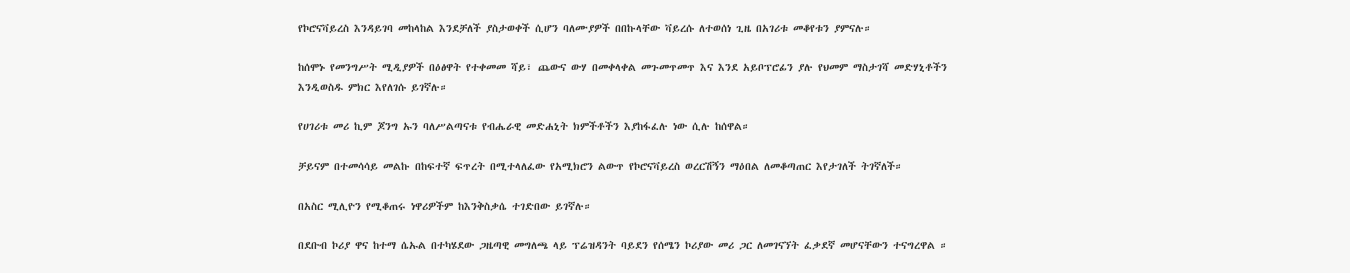የኮሮናቫይረስ እንዳይገባ መከላከል እንደቻለች ያስታወቀች ሲሆን ባለሙያዎች በበኩላቸው ቫይረሱ ለተወሰነ ጊዜ በአገሪቱ መቆየቱን ያምናሉ።

ከሰሞኑ የመንግሥት ሚዲያዎች በዕፅዋት የተቀመመ ሻይ፣ ጨውና ውሃ በመቀላቀል መጉመጥመጥ እና እንደ አይቦፕሮፊን ያሉ የህመም ማስታገሻ መድሃኒቶችን እንዲወስዱ ምክር እየለገሱ ይገኛሉ።

የሀገሪቱ መሪ ኪም ጆንግ ኡን ባለሥልጣናቱ የብሔራዊ መድሐኒት ክምችቶችን እያከፋፈሉ ነው ሲሉ ከሰዋል።

ቻይናም በተመሳሳይ መልኩ በከፍተኛ ፍጥረት በሚተላለፈው የአሚክሮን ልውጥ የኮሮናቫይረስ ወረርሽኝን ማዕበል ለመቆጣጠር እየታገለች ትገኛለች።

በአስር ሚሊዮን የሚቆጠሩ ነዋሪዎችም ከእንቅስቃሴ ተገድበው ይገኛሉ።

በደቡብ ኮሪያ ዋና ከተማ ሴኡል በተካሄደው ጋዜጣዊ መግለጫ ላይ ፕሬዝዳንት ባይደን የሰሜን ኮሪያው መሪ ጋር ለመገናኘት ፈቃደኛ መሆናቸውን ተናግረዋል ።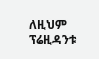ለዚህም ፕሬዚዳንቱ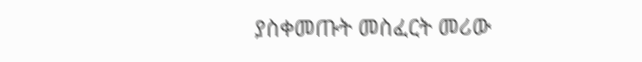ያስቀመጡት መስፈርት መሪው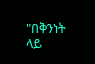"በቅንነት ላይ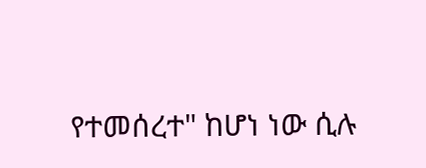የተመሰረተ" ከሆነ ነው ሲሉ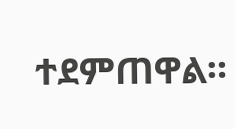ተደምጠዋል።